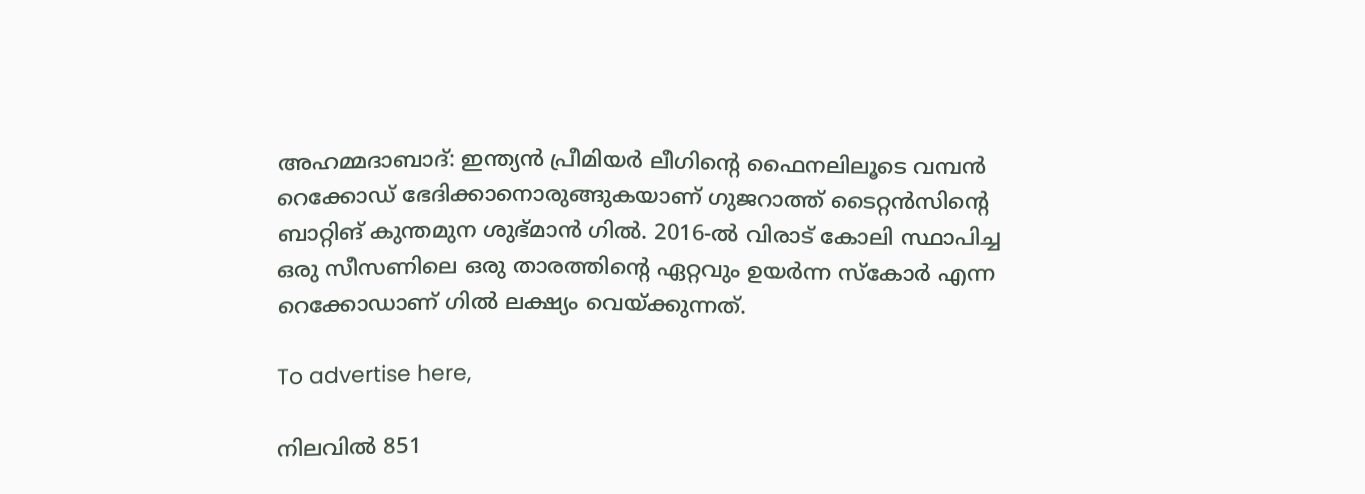അഹമ്മദാബാദ്: ഇന്ത്യന്‍ പ്രീമിയര്‍ ലീഗിന്റെ ഫൈനലിലൂടെ വമ്പന്‍ റെക്കോഡ് ഭേദിക്കാനൊരുങ്ങുകയാണ് ഗുജറാത്ത് ടൈറ്റന്‍സിന്റെ ബാറ്റിങ് കുന്തമുന ശുഭ്മാന്‍ ഗില്‍. 2016-ല്‍ വിരാട് കോലി സ്ഥാപിച്ച ഒരു സീസണിലെ ഒരു താരത്തിന്റെ ഏറ്റവും ഉയര്‍ന്ന സ്‌കോര്‍ എന്ന റെക്കോഡാണ് ഗില്‍ ലക്ഷ്യം വെയ്ക്കുന്നത്.

To advertise here,

നിലവില്‍ 851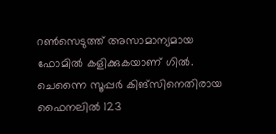റണ്‍സെടുത്ത് അസാമാന്യമായ ഫോമില്‍ കളിക്കുകയാണ് ഗില്‍. ചെന്നൈ സൂപ്പര്‍ കിങ്‌സിനെതിരായ ഫൈനലില്‍ 123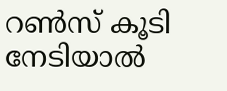റണ്‍സ് കൂടി നേടിയാല്‍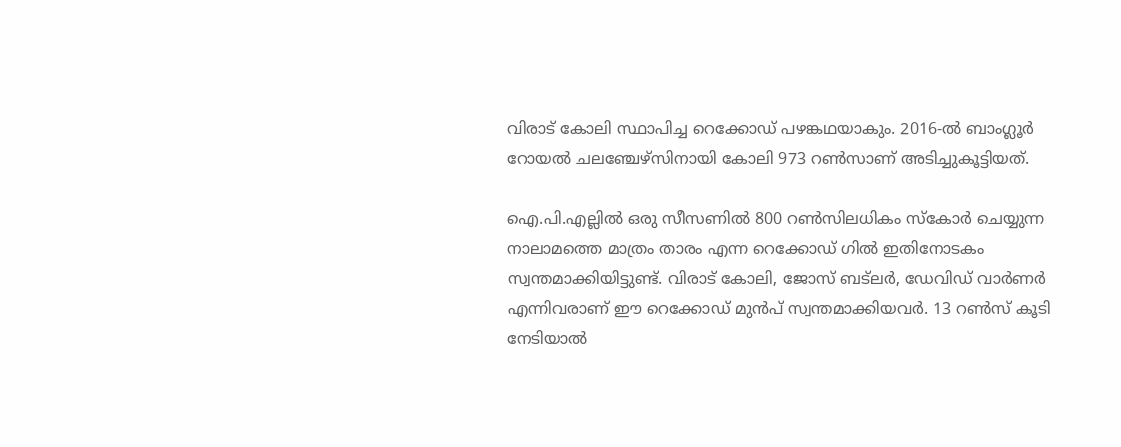വിരാട് കോലി സ്ഥാപിച്ച റെക്കോഡ് പഴങ്കഥയാകും. 2016-ല്‍ ബാംഗ്ലൂര്‍ റോയല്‍ ചലഞ്ചേഴ്‌സിനായി കോലി 973 റണ്‍സാണ് അടിച്ചുകൂട്ടിയത്.

ഐ.പി.എല്ലില്‍ ഒരു സീസണില്‍ 800 റണ്‍സിലധികം സ്‌കോര്‍ ചെയ്യുന്ന നാലാമത്തെ മാത്രം താരം എന്ന റെക്കോഡ് ഗില്‍ ഇതിനോടകം സ്വന്തമാക്കിയിട്ടുണ്ട്. വിരാട് കോലി, ജോസ് ബട്‌ലര്‍, ഡേവിഡ് വാര്‍ണര്‍ എന്നിവരാണ് ഈ റെക്കോഡ് മുന്‍പ് സ്വന്തമാക്കിയവര്‍. 13 റണ്‍സ് കൂടി നേടിയാല്‍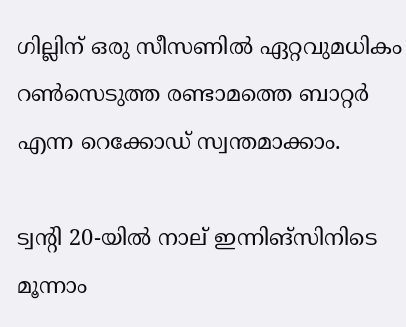ഗില്ലിന് ഒരു സീസണില്‍ ഏറ്റവുമധികം റണ്‍സെടുത്ത രണ്ടാമത്തെ ബാറ്റര്‍ എന്ന റെക്കോഡ് സ്വന്തമാക്കാം.

ട്വന്റി 20-യില്‍ നാല് ഇന്നിങ്സിനിടെ മൂന്നാം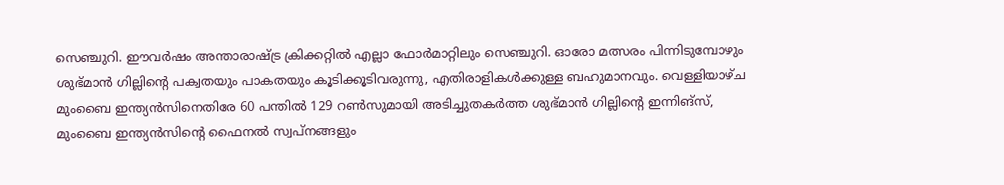സെഞ്ചുറി. ഈവര്‍ഷം അന്താരാഷ്ട്ര ക്രിക്കറ്റില്‍ എല്ലാ ഫോര്‍മാറ്റിലും സെഞ്ചുറി. ഓരോ മത്സരം പിന്നിടുമ്പോഴും ശുഭ്മാന്‍ ഗില്ലിന്റെ പക്വതയും പാകതയും കൂടിക്കൂടിവരുന്നു, എതിരാളികള്‍ക്കുള്ള ബഹുമാനവും. വെള്ളിയാഴ്ച മുംബൈ ഇന്ത്യന്‍സിനെതിരേ 60 പന്തില്‍ 129 റണ്‍സുമായി അടിച്ചുതകര്‍ത്ത ശുഭ്മാന്‍ ഗില്ലിന്റെ ഇന്നിങ്സ്, മുംബൈ ഇന്ത്യന്‍സിന്റെ ഫൈനല്‍ സ്വപ്നങ്ങളും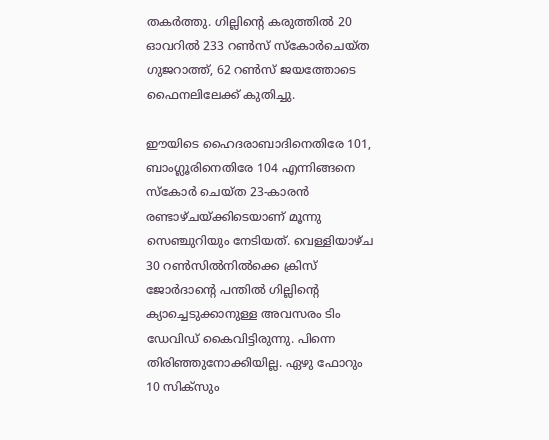തകര്‍ത്തു. ഗില്ലിന്റെ കരുത്തില്‍ 20 ഓവറില്‍ 233 റണ്‍സ് സ്‌കോര്‍ചെയ്ത ഗുജറാത്ത്, 62 റണ്‍സ് ജയത്തോടെ ഫൈനലിലേക്ക് കുതിച്ചു.

ഈയിടെ ഹൈദരാബാദിനെതിരേ 101, ബാംഗ്ലൂരിനെതിരേ 104 എന്നിങ്ങനെ സ്‌കോര്‍ ചെയ്ത 23-കാരന്‍ രണ്ടാഴ്ചയ്ക്കിടെയാണ് മൂന്നു സെഞ്ചുറിയും നേടിയത്. വെള്ളിയാഴ്ച 30 റണ്‍സില്‍നില്‍ക്കെ ക്രിസ് ജോര്‍ദാന്റെ പന്തില്‍ ഗില്ലിന്റെ ക്യാച്ചെടുക്കാനുള്ള അവസരം ടിം ഡേവിഡ് കൈവിട്ടിരുന്നു. പിന്നെ തിരിഞ്ഞുനോക്കിയില്ല. ഏഴു ഫോറും 10 സിക്സും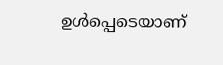ഉള്‍പ്പെടെയാണ്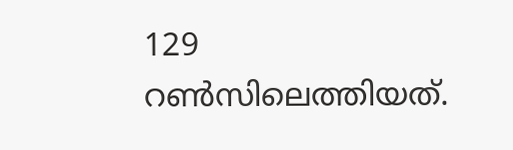129 റണ്‍സിലെത്തിയത്.